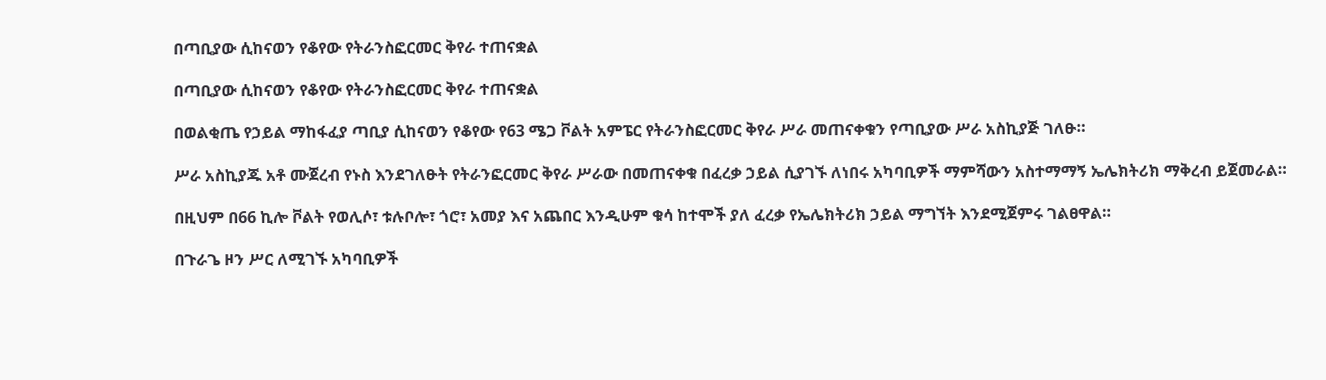በጣቢያው ሲከናወን የቆየው የትራንስፎርመር ቅየራ ተጠናቋል

በጣቢያው ሲከናወን የቆየው የትራንስፎርመር ቅየራ ተጠናቋል

በወልቂጤ የኃይል ማከፋፈያ ጣቢያ ሲከናወን የቆየው የ63 ሜጋ ቮልት አምፔር የትራንስፎርመር ቅየራ ሥራ መጠናቀቁን የጣቢያው ሥራ አስኪያጅ ገለፁ።

ሥራ አስኪያጁ አቶ ሙጀረብ የኑስ እንደገለፁት የትራንፎርመር ቅየራ ሥራው በመጠናቀቁ በፈረቃ ኃይል ሲያገኙ ለነበሩ አካባቢዎች ማምሻውን አስተማማኝ ኤሌክትሪክ ማቅረብ ይጀመራል።

በዚህም በ66 ኪሎ ቮልት የወሊሶ፣ ቱሉቦሎ፣ ጎሮ፣ አመያ እና አጨበር እንዲሁም ቁሳ ከተሞች ያለ ፈረቃ የኤሌክትሪክ ኃይል ማግኘት እንደሚጀምሩ ገልፀዋል።

በጉራጌ ዞን ሥር ለሚገኙ አካባቢዎች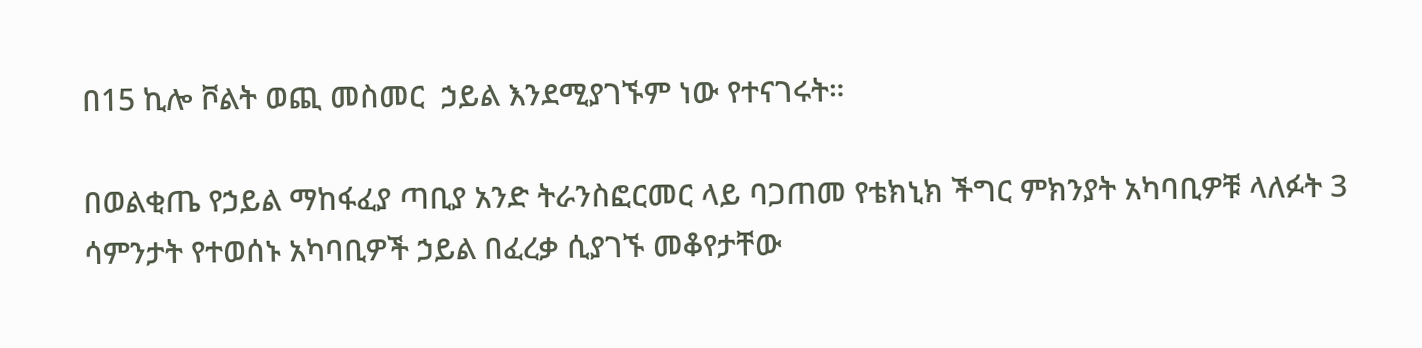በ15 ኪሎ ቮልት ወጪ መስመር  ኃይል እንደሚያገኙም ነው የተናገሩት።

በወልቂጤ የኃይል ማከፋፈያ ጣቢያ አንድ ትራንስፎርመር ላይ ባጋጠመ የቴክኒክ ችግር ምክንያት አካባቢዎቹ ላለፉት 3 ሳምንታት የተወሰኑ አካባቢዎች ኃይል በፈረቃ ሲያገኙ መቆየታቸው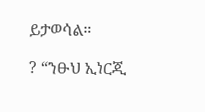ይታወሳል።

? “ንፁህ ኢነርጂ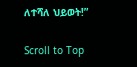ለተሻለ ህይወት!”

Scroll to Top